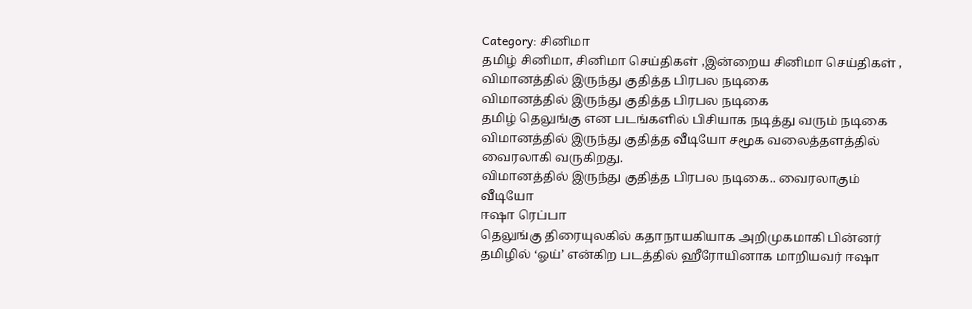Category: சினிமா
தமிழ் சினிமா, சினிமா செய்திகள் ,இன்றைய சினிமா செய்திகள் ,
விமானத்தில் இருந்து குதித்த பிரபல நடிகை
விமானத்தில் இருந்து குதித்த பிரபல நடிகை
தமிழ் தெலுங்கு என படங்களில் பிசியாக நடித்து வரும் நடிகை விமானத்தில் இருந்து குதித்த வீடியோ சமூக வலைத்தளத்தில் வைரலாகி வருகிறது.
விமானத்தில் இருந்து குதித்த பிரபல நடிகை.. வைரலாகும் வீடியோ
ஈஷா ரெப்பா
தெலுங்கு திரையுலகில் கதாநாயகியாக அறிமுகமாகி பின்னர் தமிழில் ‘ஓய்’ என்கிற படத்தில் ஹீரோயினாக மாறியவர் ஈஷா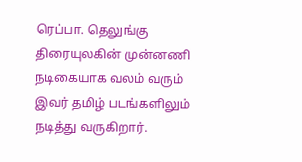ரெப்பா. தெலுங்கு திரையுலகின் முன்னணி
நடிகையாக வலம் வரும் இவர் தமிழ் படங்களிலும் நடித்து வருகிறார்.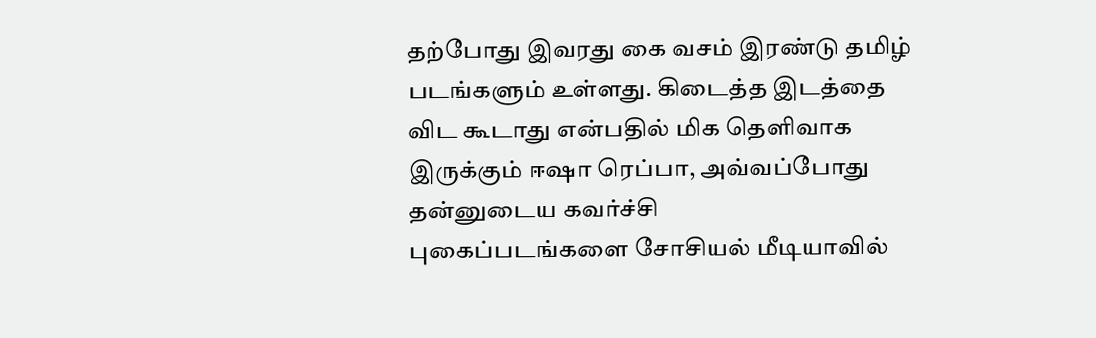தற்போது இவரது கை வசம் இரண்டு தமிழ் படங்களும் உள்ளது. கிடைத்த இடத்தை விட கூடாது என்பதில் மிக தெளிவாக இருக்கும் ஈஷா ரெப்பா, அவ்வப்போது தன்னுடைய கவர்ச்சி
புகைப்படங்களை சோசியல் மீடியாவில்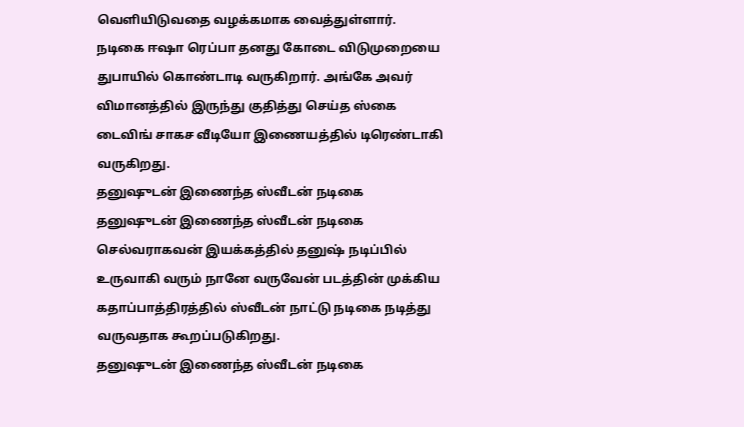வெளியிடுவதை வழக்கமாக வைத்துள்ளார்.
நடிகை ஈஷா ரெப்பா தனது கோடை விடுமுறையை துபாயில் கொண்டாடி வருகிறார். அங்கே அவர் விமானத்தில் இருந்து குதித்து செய்த ஸ்கை
டைவிங் சாகச வீடியோ இணையத்தில் டிரெண்டாகி வருகிறது.
தனுஷுடன் இணைந்த ஸ்வீடன் நடிகை
தனுஷுடன் இணைந்த ஸ்வீடன் நடிகை
செல்வராகவன் இயக்கத்தில் தனுஷ் நடிப்பில் உருவாகி வரும் நானே வருவேன் படத்தின் முக்கிய கதாப்பாத்திரத்தில் ஸ்வீடன் நாட்டு நடிகை நடித்து வருவதாக கூறப்படுகிறது.
தனுஷுடன் இணைந்த ஸ்வீடன் நடிகை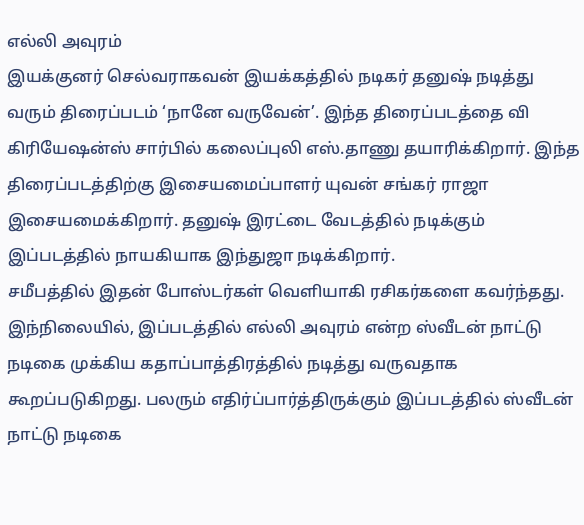எல்லி அவுரம்
இயக்குனர் செல்வராகவன் இயக்கத்தில் நடிகர் தனுஷ் நடித்து வரும் திரைப்படம் ‘நானே வருவேன்’. இந்த திரைப்படத்தை வி கிரியேஷன்ஸ் சார்பில் கலைப்புலி எஸ்.தாணு தயாரிக்கிறார். இந்த திரைப்படத்திற்கு இசையமைப்பாளர் யுவன் சங்கர் ராஜா இசையமைக்கிறார். தனுஷ் இரட்டை வேடத்தில் நடிக்கும் இப்படத்தில் நாயகியாக இந்துஜா நடிக்கிறார்.
சமீபத்தில் இதன் போஸ்டர்கள் வெளியாகி ரசிகர்களை கவர்ந்தது. இந்நிலையில், இப்படத்தில் எல்லி அவுரம் என்ற ஸ்வீடன் நாட்டு நடிகை முக்கிய கதாப்பாத்திரத்தில் நடித்து வருவதாக கூறப்படுகிறது. பலரும் எதிர்ப்பார்த்திருக்கும் இப்படத்தில் ஸ்வீடன் நாட்டு நடிகை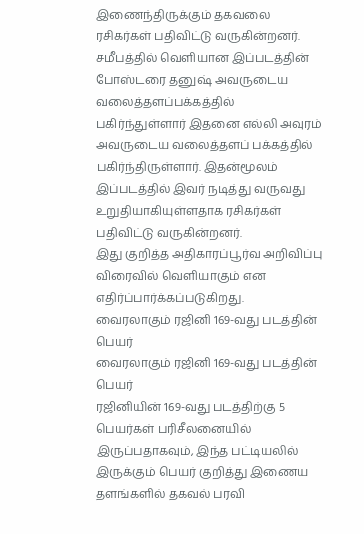இணைந்திருக்கும் தகவலை ரசிகர்கள் பதிவிட்டு வருகின்றனர். சமீபத்தில் வெளியான இப்படத்தின் போஸ்டரை தனுஷ் அவருடைய வலைத்தளப்பக்கத்தில் பகிர்ந்துள்ளார் இதனை எல்லி அவுரம் அவருடைய வலைத்தளப் பக்கத்தில் பகிர்ந்திருள்ளார். இதன்மூலம் இப்படத்தில் இவர் நடித்து வருவது உறுதியாகியுள்ளதாக ரசிகர்கள் பதிவிட்டு வருகின்றனர்.
இது குறித்த அதிகாரப்பூர்வ அறிவிப்பு விரைவில் வெளியாகும் என எதிர்ப்பார்க்கப்படுகிறது.
வைரலாகும் ரஜினி 169-வது படத்தின் பெயர்
வைரலாகும் ரஜினி 169-வது படத்தின் பெயர்
ரஜினியின் 169-வது படத்திற்கு 5 பெயர்கள் பரிசீலனையில் இருப்பதாகவும், இந்த பட்டியலில் இருக்கும் பெயர் குறித்து இணைய தளங்களில் தகவல் பரவி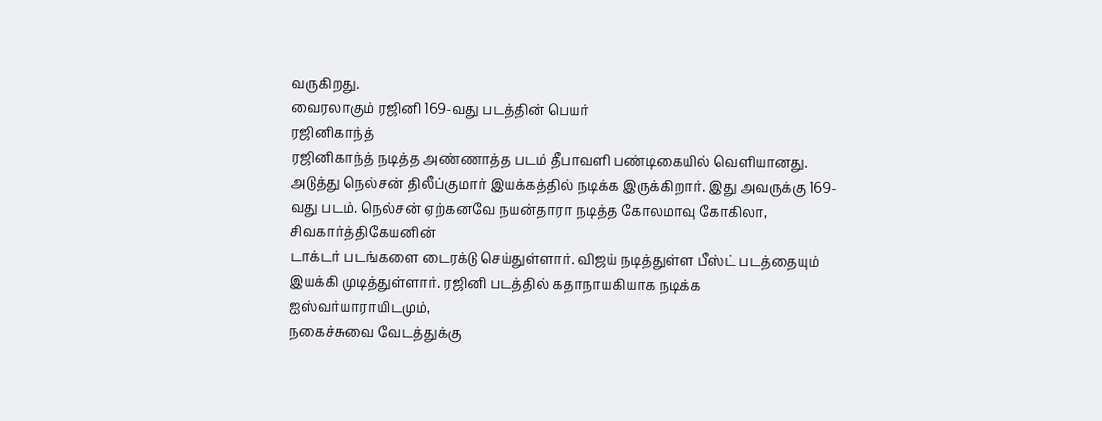வருகிறது.
வைரலாகும் ரஜினி 169-வது படத்தின் பெயர்
ரஜினிகாந்த்
ரஜினிகாந்த் நடித்த அண்ணாத்த படம் தீபாவளி பண்டிகையில் வெளியானது. அடுத்து நெல்சன் திலீப்குமார் இயக்கத்தில் நடிக்க இருக்கிறார். இது அவருக்கு 169-வது படம். நெல்சன் ஏற்கனவே நயன்தாரா நடித்த கோலமாவு கோகிலா, சிவகார்த்திகேயனின்
டாக்டர் படங்களை டைரக்டு செய்துள்ளார். விஜய் நடித்துள்ள பீஸ்ட் படத்தையும் இயக்கி முடித்துள்ளார். ரஜினி படத்தில் கதாநாயகியாக நடிக்க ஐஸ்வர்யாராயிடமும்,
நகைச்சுவை வேடத்துக்கு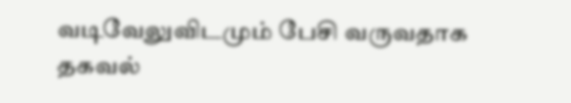வடிவேலுவிடமும் பேசி வருவதாக தகவல்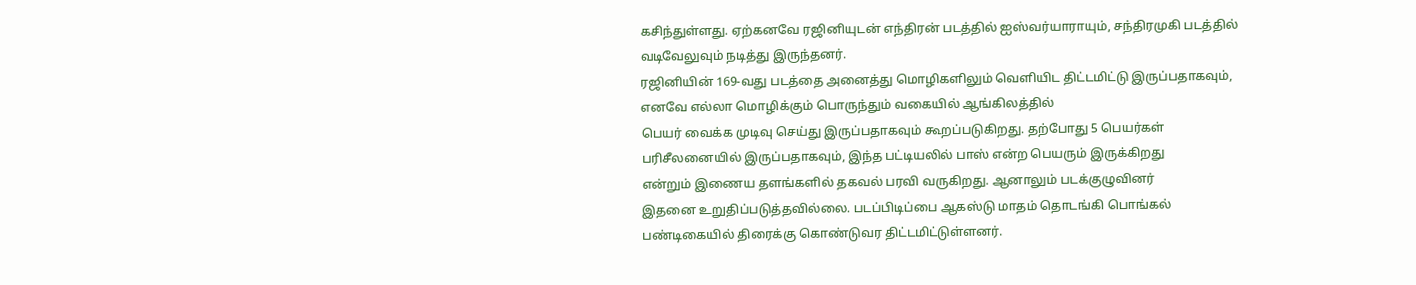கசிந்துள்ளது. ஏற்கனவே ரஜினியுடன் எந்திரன் படத்தில் ஐஸ்வர்யாராயும், சந்திரமுகி படத்தில் வடிவேலுவும் நடித்து இருந்தனர்.
ரஜினியின் 169-வது படத்தை அனைத்து மொழிகளிலும் வெளியிட திட்டமிட்டு இருப்பதாகவும், எனவே எல்லா மொழிக்கும் பொருந்தும் வகையில் ஆங்கிலத்தில்
பெயர் வைக்க முடிவு செய்து இருப்பதாகவும் கூறப்படுகிறது. தற்போது 5 பெயர்கள் பரிசீலனையில் இருப்பதாகவும், இந்த பட்டியலில் பாஸ் என்ற பெயரும் இருக்கிறது
என்றும் இணைய தளங்களில் தகவல் பரவி வருகிறது. ஆனாலும் படக்குழுவினர்
இதனை உறுதிப்படுத்தவில்லை. படப்பிடிப்பை ஆகஸ்டு மாதம் தொடங்கி பொங்கல் பண்டிகையில் திரைக்கு கொண்டுவர திட்டமிட்டுள்ளனர்.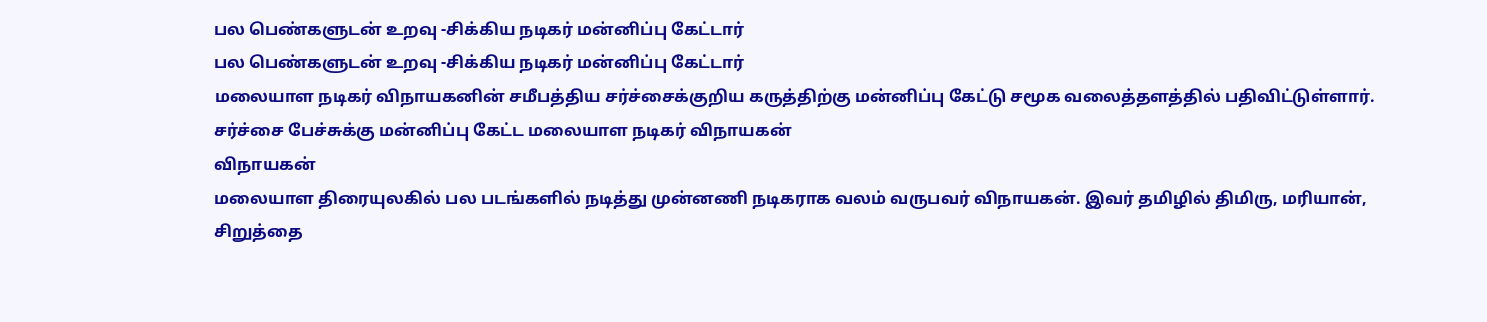பல பெண்களுடன் உறவு -சிக்கிய நடிகர் மன்னிப்பு கேட்டார்
பல பெண்களுடன் உறவு -சிக்கிய நடிகர் மன்னிப்பு கேட்டார்
மலையாள நடிகர் விநாயகனின் சமீபத்திய சர்ச்சைக்குறிய கருத்திற்கு மன்னிப்பு கேட்டு சமூக வலைத்தளத்தில் பதிவிட்டுள்ளார்.
சர்ச்சை பேச்சுக்கு மன்னிப்பு கேட்ட மலையாள நடிகர் விநாயகன்
விநாயகன்
மலையாள திரையுலகில் பல படங்களில் நடித்து முன்னணி நடிகராக வலம் வருபவர் விநாயகன். இவர் தமிழில் திமிரு, மரியான், சிறுத்தை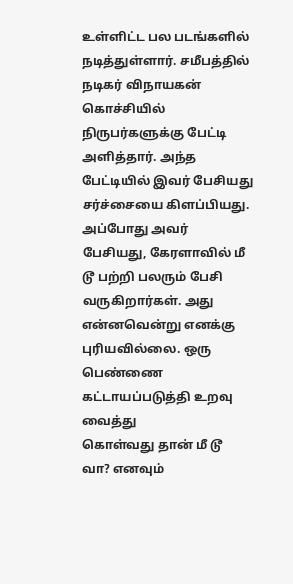உள்ளிட்ட பல படங்களில்
நடித்துள்ளார். சமீபத்தில் நடிகர் விநாயகன் கொச்சியில் நிருபர்களுக்கு பேட்டி அளித்தார். அந்த பேட்டியில் இவர் பேசியது சர்ச்சையை கிளப்பியது.
அப்போது அவர் பேசியது, கேரளாவில் மீ டூ பற்றி பலரும் பேசி வருகிறார்கள். அது என்னவென்று எனக்கு புரியவில்லை. ஒரு பெண்ணை கட்டாயப்படுத்தி உறவு வைத்து
கொள்வது தான் மீ டூ வா? எனவும்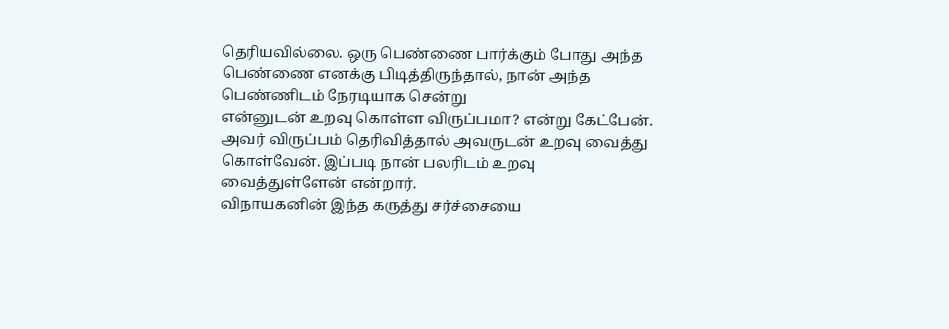தெரியவில்லை. ஒரு பெண்ணை பார்க்கும் போது அந்த பெண்ணை எனக்கு பிடித்திருந்தால், நான் அந்த பெண்ணிடம் நேரடியாக சென்று
என்னுடன் உறவு கொள்ள விருப்பமா? என்று கேட்பேன். அவர் விருப்பம் தெரிவித்தால் அவருடன் உறவு வைத்து கொள்வேன். இப்படி நான் பலரிடம் உறவு வைத்துள்ளேன் என்றார்.
விநாயகனின் இந்த கருத்து சர்ச்சையை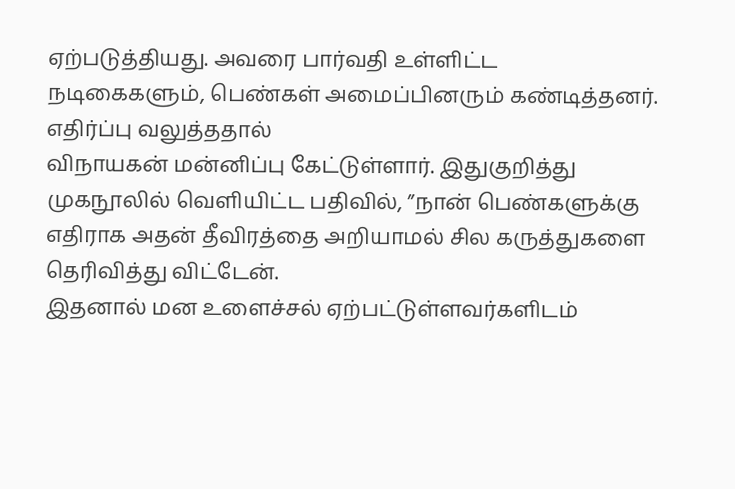ஏற்படுத்தியது. அவரை பார்வதி உள்ளிட்ட நடிகைகளும், பெண்கள் அமைப்பினரும் கண்டித்தனர். எதிர்ப்பு வலுத்ததால்
விநாயகன் மன்னிப்பு கேட்டுள்ளார். இதுகுறித்து முகநூலில் வெளியிட்ட பதிவில், ”நான் பெண்களுக்கு எதிராக அதன் தீவிரத்தை அறியாமல் சில கருத்துகளை தெரிவித்து விட்டேன்.
இதனால் மன உளைச்சல் ஏற்பட்டுள்ளவர்களிடம்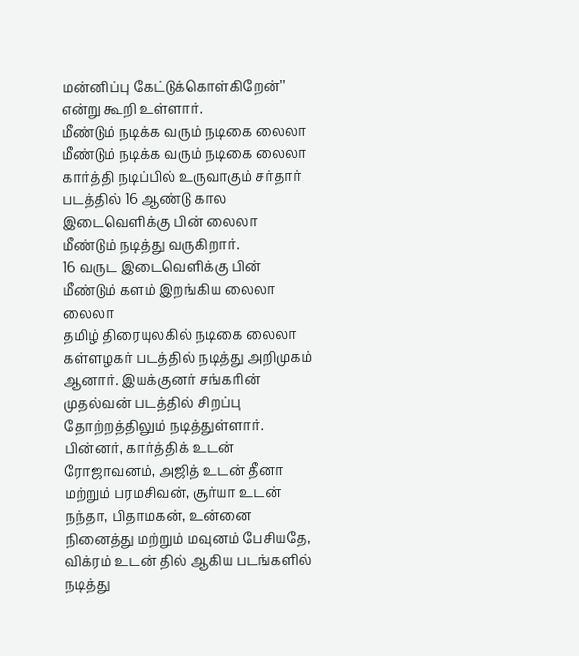மன்னிப்பு கேட்டுக்கொள்கிறேன்’’ என்று கூறி உள்ளார்.
மீண்டும் நடிக்க வரும் நடிகை லைலா
மீண்டும் நடிக்க வரும் நடிகை லைலா
கார்த்தி நடிப்பில் உருவாகும் சர்தார் படத்தில் 16 ஆண்டு கால இடைவெளிக்கு பின் லைலா மீண்டும் நடித்து வருகிறார்.
16 வருட இடைவெளிக்கு பின் மீண்டும் களம் இறங்கிய லைலா
லைலா
தமிழ் திரையுலகில் நடிகை லைலா கள்ளழகர் படத்தில் நடித்து அறிமுகம் ஆனார். இயக்குனர் சங்கரின் முதல்வன் படத்தில் சிறப்பு தோற்றத்திலும் நடித்துள்ளார். பின்னர், கார்த்திக் உடன் ரோஜாவனம், அஜித் உடன் தீனா மற்றும் பரமசிவன், சூர்யா உடன்
நந்தா, பிதாமகன், உன்னை நினைத்து மற்றும் மவுனம் பேசியதே, விக்ரம் உடன் தில் ஆகிய படங்களில் நடித்து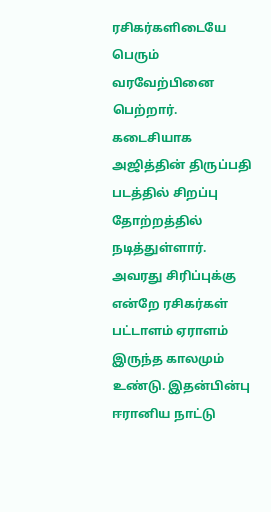ரசிகர்களிடையே பெரும் வரவேற்பினை பெற்றார்.
கடைசியாக அஜித்தின் திருப்பதி படத்தில் சிறப்பு தோற்றத்தில் நடித்துள்ளார். அவரது சிரிப்புக்கு என்றே ரசிகர்கள் பட்டாளம் ஏராளம் இருந்த காலமும் உண்டு. இதன்பின்பு
ஈரானிய நாட்டு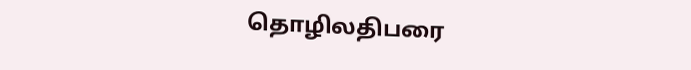தொழிலதிபரை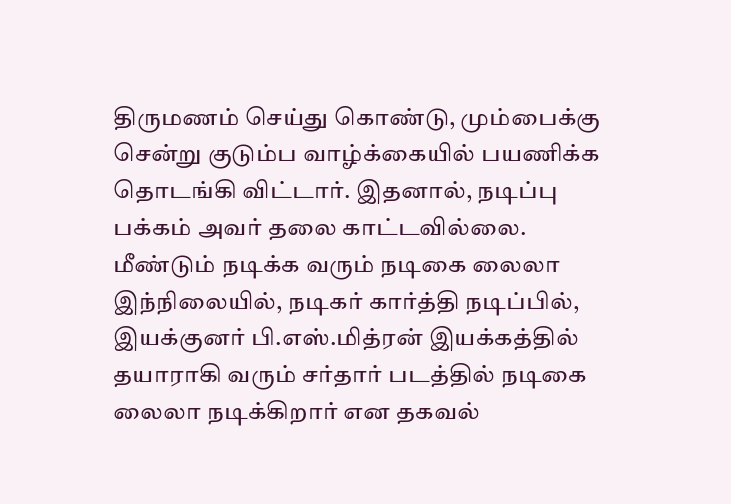திருமணம் செய்து கொண்டு, மும்பைக்கு சென்று குடும்ப வாழ்க்கையில் பயணிக்க தொடங்கி விட்டார். இதனால், நடிப்பு பக்கம் அவர் தலை காட்டவில்லை.
மீண்டும் நடிக்க வரும் நடிகை லைலா
இந்நிலையில், நடிகர் கார்த்தி நடிப்பில், இயக்குனர் பி.எஸ்.மித்ரன் இயக்கத்தில் தயாராகி வரும் சர்தார் படத்தில் நடிகை லைலா நடிக்கிறார் என தகவல்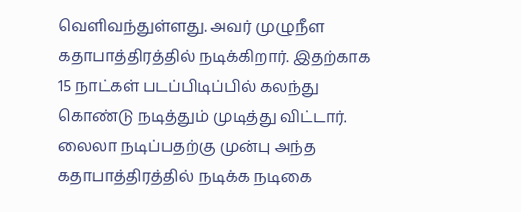வெளிவந்துள்ளது. அவர் முழுநீள கதாபாத்திரத்தில் நடிக்கிறார். இதற்காக 15 நாட்கள் படப்பிடிப்பில் கலந்து கொண்டு நடித்தும் முடித்து விட்டார்.
லைலா நடிப்பதற்கு முன்பு அந்த கதாபாத்திரத்தில் நடிக்க நடிகை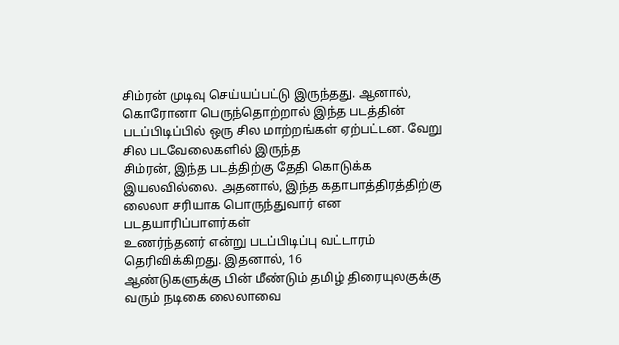சிம்ரன் முடிவு செய்யப்பட்டு இருந்தது. ஆனால், கொரோனா பெருந்தொற்றால் இந்த படத்தின் படப்பிடிப்பில் ஒரு சில மாற்றங்கள் ஏற்பட்டன. வேறு சில படவேலைகளில் இருந்த
சிம்ரன், இந்த படத்திற்கு தேதி கொடுக்க இயலவில்லை. அதனால், இந்த கதாபாத்திரத்திற்கு லைலா சரியாக பொருந்துவார் என படதயாரிப்பாளர்கள்
உணர்ந்தனர் என்று படப்பிடிப்பு வட்டாரம் தெரிவிக்கிறது. இதனால், 16
ஆண்டுகளுக்கு பின் மீண்டும் தமிழ் திரையுலகுக்கு வரும் நடிகை லைலாவை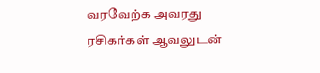வரவேற்க அவரது ரசிகர்கள் ஆவலுடன்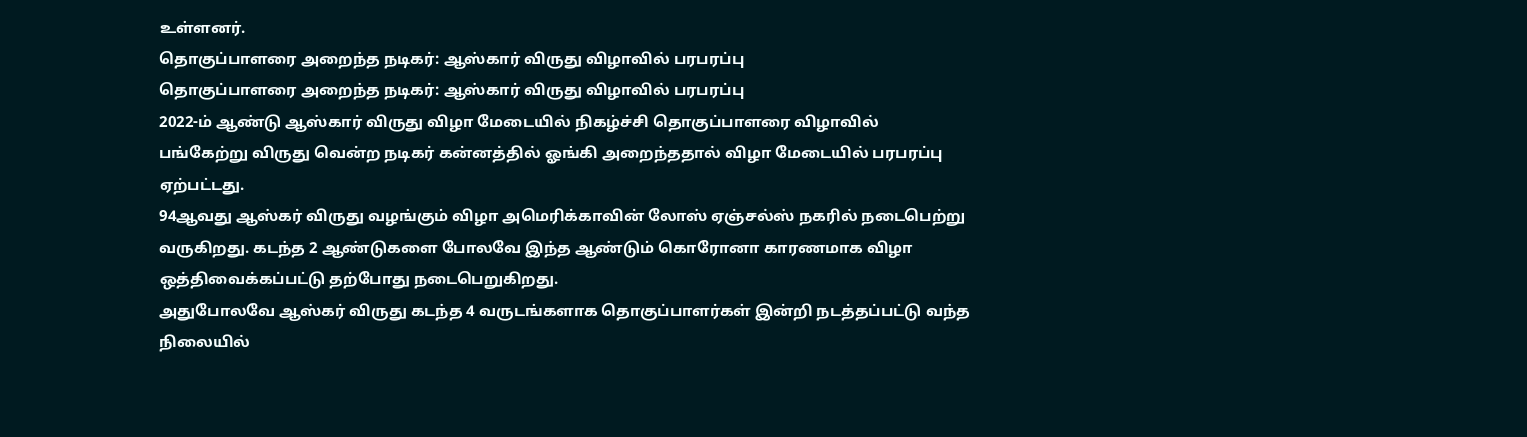உள்ளனர்.
தொகுப்பாளரை அறைந்த நடிகர்: ஆஸ்கார் விருது விழாவில் பரபரப்பு
தொகுப்பாளரை அறைந்த நடிகர்: ஆஸ்கார் விருது விழாவில் பரபரப்பு
2022-ம் ஆண்டு ஆஸ்கார் விருது விழா மேடையில் நிகழ்ச்சி தொகுப்பாளரை விழாவில்
பங்கேற்று விருது வென்ற நடிகர் கன்னத்தில் ஓங்கி அறைந்ததால் விழா மேடையில் பரபரப்பு ஏற்பட்டது.
94ஆவது ஆஸ்கர் விருது வழங்கும் விழா அமெரிக்காவின் லோஸ் ஏஞ்சல்ஸ் நகரில் நடைபெற்று வருகிறது. கடந்த 2 ஆண்டுகளை போலவே இந்த ஆண்டும் கொரோனா காரணமாக விழா ஒத்திவைக்கப்பட்டு தற்போது நடைபெறுகிறது.
அதுபோலவே ஆஸ்கர் விருது கடந்த 4 வருடங்களாக தொகுப்பாளர்கள் இன்றி நடத்தப்பட்டு வந்த நிலையில்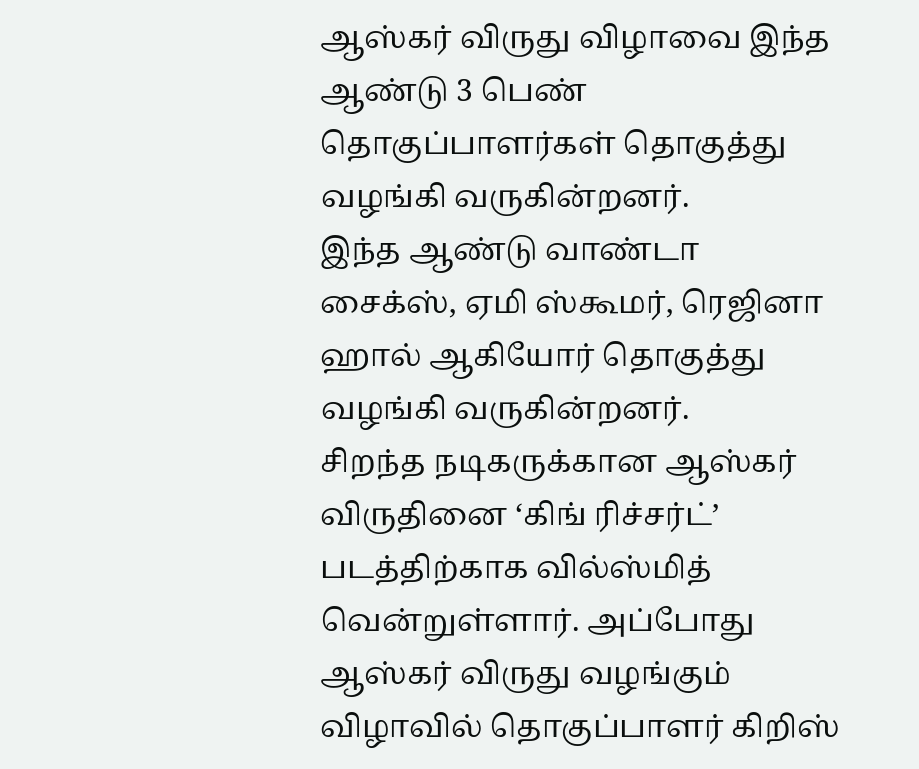ஆஸ்கர் விருது விழாவை இந்த ஆண்டு 3 பெண் தொகுப்பாளர்கள் தொகுத்து வழங்கி வருகின்றனர்.
இந்த ஆண்டு வாண்டா சைக்ஸ், ஏமி ஸ்கூமர், ரெஜினா ஹால் ஆகியோர் தொகுத்து வழங்கி வருகின்றனர்.
சிறந்த நடிகருக்கான ஆஸ்கர் விருதினை ‘கிங் ரிச்சர்ட்’ படத்திற்காக வில்ஸ்மித் வென்றுள்ளார். அப்போது ஆஸ்கர் விருது வழங்கும் விழாவில் தொகுப்பாளர் கிறிஸ்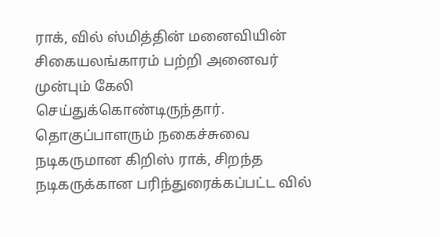ராக், வில் ஸ்மித்தின் மனைவியின் சிகையலங்காரம் பற்றி அனைவர் முன்பும் கேலி செய்துக்கொண்டிருந்தார்.
தொகுப்பாளரும் நகைச்சுவை நடிகருமான கிறிஸ் ராக், சிறந்த நடிகருக்கான பரிந்துரைக்கப்பட்ட வில்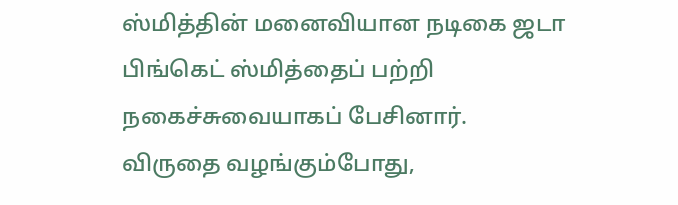ஸ்மித்தின் மனைவியான நடிகை ஜடா பிங்கெட் ஸ்மித்தைப் பற்றி நகைச்சுவையாகப் பேசினார்.
விருதை வழங்கும்போது,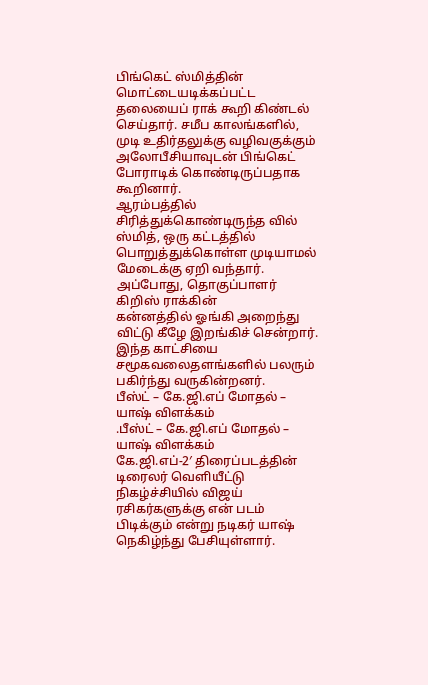பிங்கெட் ஸ்மித்தின் மொட்டையடிக்கப்பட்ட தலையைப் ராக் கூறி கிண்டல் செய்தார். சமீப காலங்களில், முடி உதிர்தலுக்கு வழிவகுக்கும் அலோபீசியாவுடன் பிங்கெட் போராடிக் கொண்டிருப்பதாக கூறினார்.
ஆரம்பத்தில் சிரித்துக்கொண்டிருந்த வில் ஸ்மித், ஒரு கட்டத்தில் பொறுத்துக்கொள்ள முடியாமல் மேடைக்கு ஏறி வந்தார். அப்போது, தொகுப்பாளர் கிறிஸ் ராக்கின்
கன்னத்தில் ஓங்கி அறைந்து விட்டு கீழே இறங்கிச் சென்றார்.
இந்த காட்சியை சமூகவலைதளங்களில் பலரும் பகிர்ந்து வருகின்றனர்.
பீஸ்ட் – கே.ஜி.எப் மோதல் – யாஷ் விளக்கம்
.பீஸ்ட் – கே.ஜி.எப் மோதல் – யாஷ் விளக்கம்
கே.ஜி.எப்-2′ திரைப்படத்தின் டிரைலர் வெளியீட்டு நிகழ்ச்சியில் விஜய் ரசிகர்களுக்கு என் படம் பிடிக்கும் என்று நடிகர் யாஷ் நெகிழ்ந்து பேசியுள்ளார்.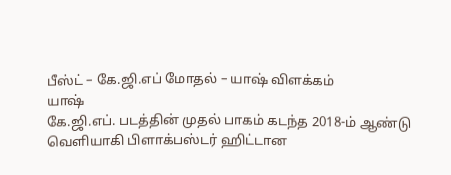பீஸ்ட் – கே.ஜி.எப் மோதல் – யாஷ் விளக்கம்
யாஷ்
கே.ஜி.எப். படத்தின் முதல் பாகம் கடந்த 2018-ம் ஆண்டு வெளியாகி பிளாக்பஸ்டர் ஹிட்டான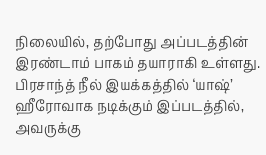நிலையில், தற்போது அப்படத்தின் இரண்டாம் பாகம் தயாராகி உள்ளது.
பிரசாந்த் நீல் இயக்கத்தில் ‘யாஷ்’ ஹீரோவாக நடிக்கும் இப்படத்தில், அவருக்கு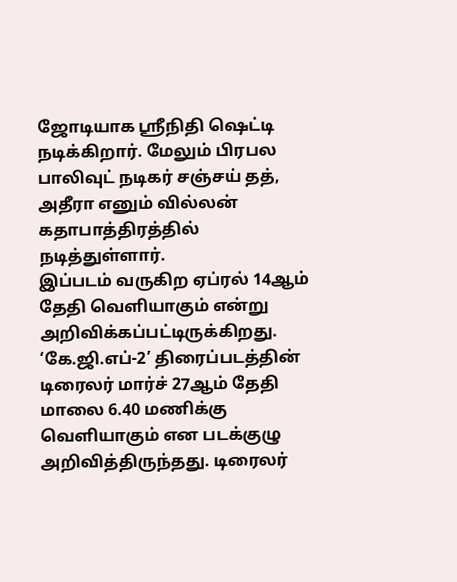ஜோடியாக ஸ்ரீநிதி ஷெட்டி நடிக்கிறார். மேலும் பிரபல பாலிவுட் நடிகர் சஞ்சய் தத், அதீரா எனும் வில்லன் கதாபாத்திரத்தில் நடித்துள்ளார்.
இப்படம் வருகிற ஏப்ரல் 14ஆம் தேதி வெளியாகும் என்று அறிவிக்கப்பட்டிருக்கிறது. ‘கே.ஜி.எப்-2’ திரைப்படத்தின் டிரைலர் மார்ச் 27ஆம் தேதி மாலை 6.40 மணிக்கு வெளியாகும் என படக்குழு அறிவித்திருந்தது. டிரைலர்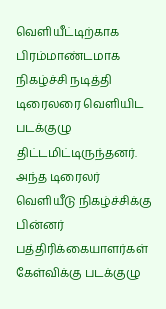வெளியீட்டிற்காக
பிரம்மாண்டமாக நிகழ்ச்சி நடித்தி டிரைலரை வெளியிட படக்குழு திட்டமிட்டிருந்தனர். அந்த டிரைலர் வெளியீடு நிகழ்ச்சிக்கு பின்னர் பத்திரிக்கையாளர்கள் கேள்விக்கு படக்குழு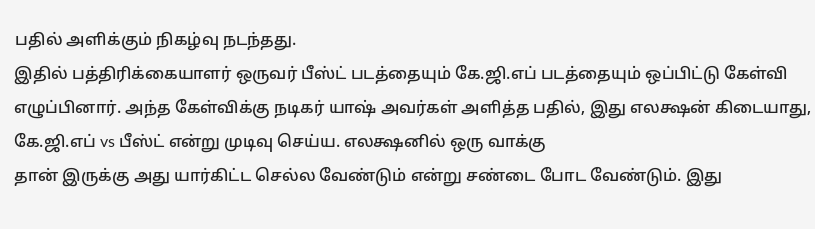பதில் அளிக்கும் நிகழ்வு நடந்தது.
இதில் பத்திரிக்கையாளர் ஒருவர் பீஸ்ட் படத்தையும் கே.ஜி.எப் படத்தையும் ஒப்பிட்டு கேள்வி எழுப்பினார். அந்த கேள்விக்கு நடிகர் யாஷ் அவர்கள் அளித்த பதில், இது எலக்ஷன் கிடையாது, கே.ஜி.எப் vs பீஸ்ட் என்று முடிவு செய்ய. எலக்ஷனில் ஒரு வாக்கு
தான் இருக்கு அது யார்கிட்ட செல்ல வேண்டும் என்று சண்டை போட வேண்டும். இது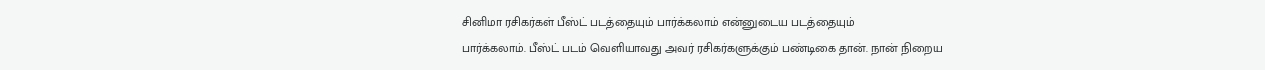சினிமா ரசிகர்கள் பீஸ்ட் படத்தையும் பார்க்கலாம் என்னுடைய படத்தையும்
பார்க்கலாம். பீஸ்ட் படம் வெளியாவது அவர் ரசிகர்களுக்கும் பண்டிகை தான். நான் நிறைய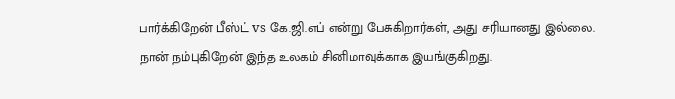பார்க்கிறேன் பீஸ்ட் vs கே.ஜி.எப் என்று பேசுகிறார்கள், அது சரியானது இல்லை.
நான் நம்புகிறேன் இந்த உலகம் சினிமாவுக்காக இயங்குகிறது.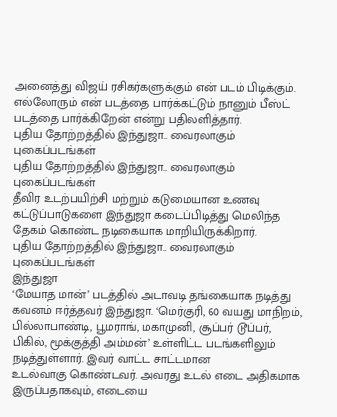அனைத்து விஜய் ரசிகர்களுக்கும் என் படம் பிடிக்கும்.
எல்லோரும் என் படத்தை பார்க்கட்டும் நானும் பீஸ்ட் படத்தை பார்க்கிறேன் என்று பதிலளித்தார்.
புதிய தோற்றத்தில் இந்துஜா.. வைரலாகும் புகைப்படங்கள்
புதிய தோற்றத்தில் இந்துஜா.. வைரலாகும் புகைப்படங்கள்
தீவிர உடற்பயிற்சி மற்றும் கடுமையான உணவு கட்டுப்பாடுகளை இந்துஜா கடைப்பிடித்து மெலிந்த தேகம் கொண்ட நடிகையாக மாறியிருக்கிறார்.
புதிய தோற்றத்தில் இந்துஜா.. வைரலாகும் புகைப்படங்கள்
இந்துஜா
‘மேயாத மான்’ படத்தில் அடாவடி தங்கையாக நடித்து கவனம் ஈர்த்தவர் இந்துஜா. ‘மெர்குரி, 60 வயது மாநிறம், பில்லாபாண்டி, பூமராங், மகாமுனி, சூப்பர் டூப்பர், பிகில், மூக்குத்தி அம்மன்’ உள்ளிட்ட படங்களிலும் நடித்துள்ளார். இவர் வாட்ட சாட்டமான
உடல்வாகு கொண்டவர். அவரது உடல் எடை அதிகமாக இருப்பதாகவும், எடையை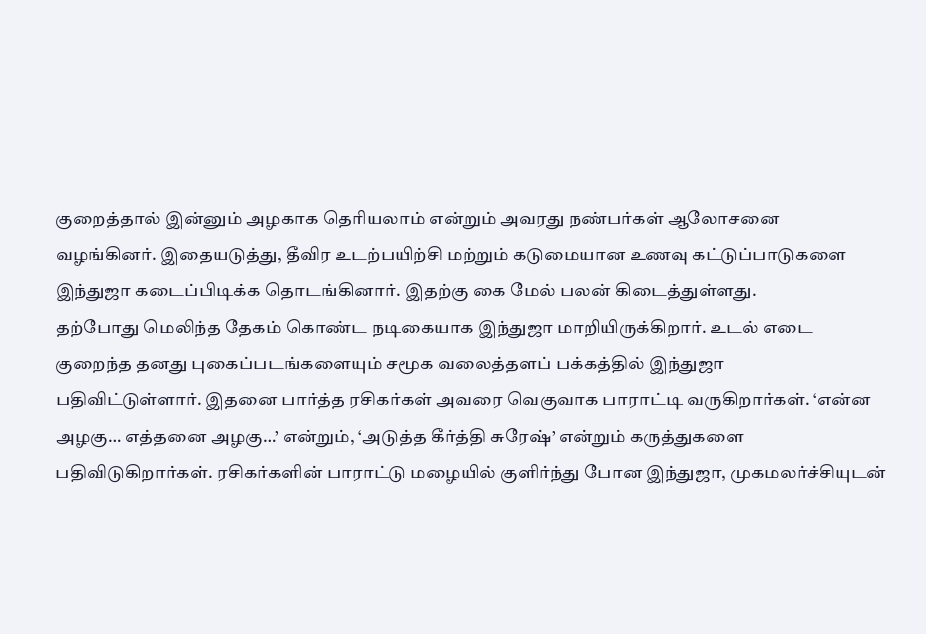குறைத்தால் இன்னும் அழகாக தெரியலாம் என்றும் அவரது நண்பர்கள் ஆலோசனை
வழங்கினர். இதையடுத்து, தீவிர உடற்பயிற்சி மற்றும் கடுமையான உணவு கட்டுப்பாடுகளை இந்துஜா கடைப்பிடிக்க தொடங்கினார். இதற்கு கை மேல் பலன் கிடைத்துள்ளது.
தற்போது மெலிந்த தேகம் கொண்ட நடிகையாக இந்துஜா மாறியிருக்கிறார். உடல் எடை குறைந்த தனது புகைப்படங்களையும் சமூக வலைத்தளப் பக்கத்தில் இந்துஜா
பதிவிட்டுள்ளார். இதனை பார்த்த ரசிகர்கள் அவரை வெகுவாக பாராட்டி வருகிறார்கள். ‘என்ன அழகு… எத்தனை அழகு…’ என்றும், ‘அடுத்த கீர்த்தி சுரேஷ்’ என்றும் கருத்துகளை
பதிவிடுகிறார்கள். ரசிகர்களின் பாராட்டு மழையில் குளிர்ந்து போன இந்துஜா, முகமலர்ச்சியுடன்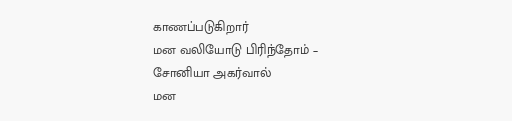காணப்படுகிறார்
மன வலியோடு பிரிந்தோம் – சோனியா அகர்வால்
மன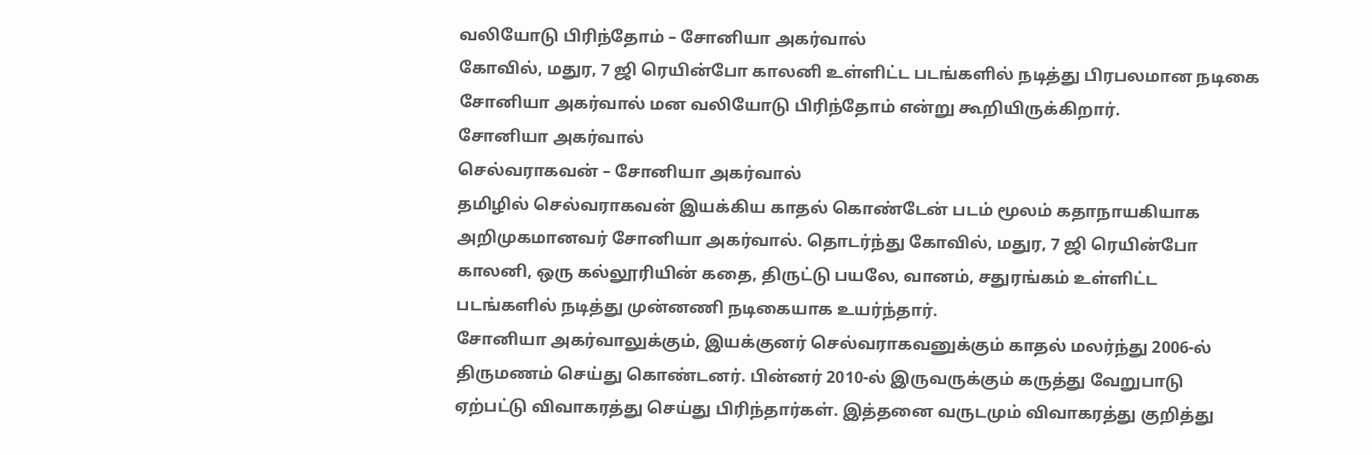வலியோடு பிரிந்தோம் – சோனியா அகர்வால்
கோவில், மதுர, 7 ஜி ரெயின்போ காலனி உள்ளிட்ட படங்களில் நடித்து பிரபலமான நடிகை சோனியா அகர்வால் மன வலியோடு பிரிந்தோம் என்று கூறியிருக்கிறார்.
சோனியா அகர்வால்
செல்வராகவன் – சோனியா அகர்வால்
தமிழில் செல்வராகவன் இயக்கிய காதல் கொண்டேன் படம் மூலம் கதாநாயகியாக அறிமுகமானவர் சோனியா அகர்வால். தொடர்ந்து கோவில், மதுர, 7 ஜி ரெயின்போ
காலனி, ஒரு கல்லூரியின் கதை, திருட்டு பயலே, வானம், சதுரங்கம் உள்ளிட்ட படங்களில் நடித்து முன்னணி நடிகையாக உயர்ந்தார்.
சோனியா அகர்வாலுக்கும், இயக்குனர் செல்வராகவனுக்கும் காதல் மலர்ந்து 2006-ல் திருமணம் செய்து கொண்டனர். பின்னர் 2010-ல் இருவருக்கும் கருத்து வேறுபாடு
ஏற்பட்டு விவாகரத்து செய்து பிரிந்தார்கள். இத்தனை வருடமும் விவாகரத்து குறித்து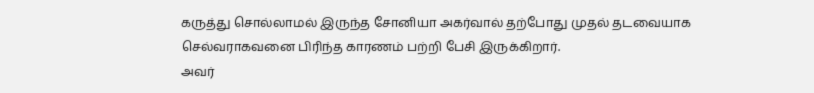கருத்து சொல்லாமல் இருந்த சோனியா அகர்வால் தற்போது முதல் தடவையாக செல்வராகவனை பிரிந்த காரணம் பற்றி பேசி இருக்கிறார்.
அவர்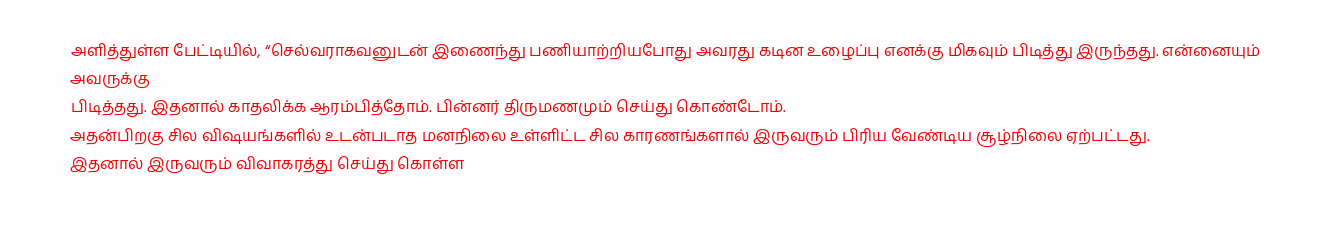அளித்துள்ள பேட்டியில், “செல்வராகவனுடன் இணைந்து பணியாற்றியபோது அவரது கடின உழைப்பு எனக்கு மிகவும் பிடித்து இருந்தது. என்னையும் அவருக்கு
பிடித்தது. இதனால் காதலிக்க ஆரம்பித்தோம். பின்னர் திருமணமும் செய்து கொண்டோம்.
அதன்பிறகு சில விஷயங்களில் உடன்படாத மனநிலை உள்ளிட்ட சில காரணங்களால் இருவரும் பிரிய வேண்டிய சூழ்நிலை ஏற்பட்டது.
இதனால் இருவரும் விவாகரத்து செய்து கொள்ள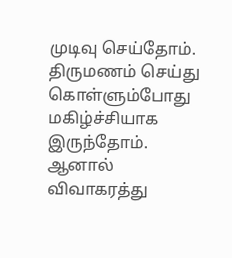முடிவு செய்தோம். திருமணம் செய்து கொள்ளும்போது மகிழ்ச்சியாக இருந்தோம்.
ஆனால் விவாகரத்து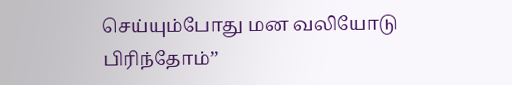செய்யும்போது மன வலியோடு பிரிந்தோம்’’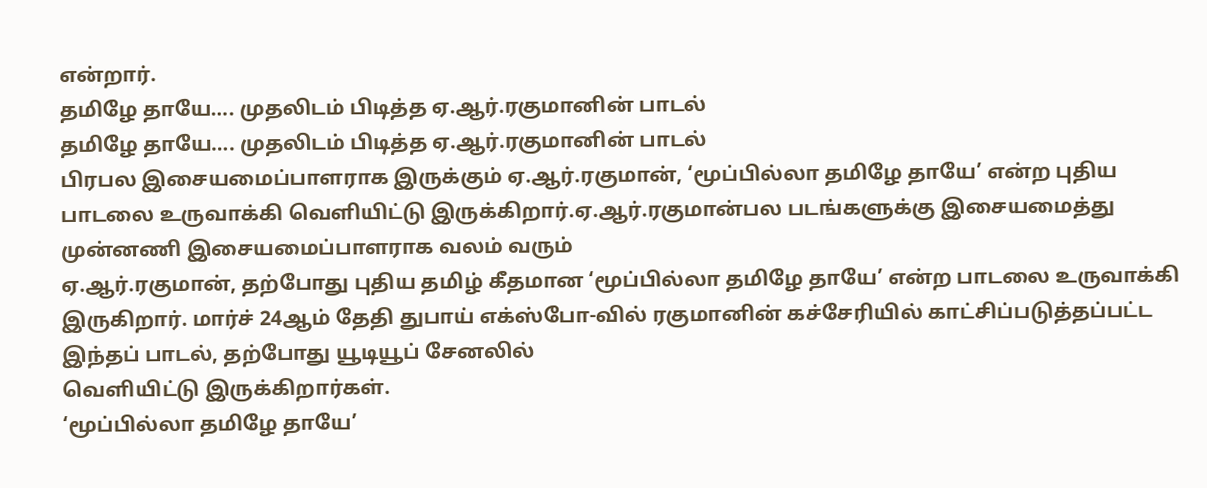என்றார்.
தமிழே தாயே…. முதலிடம் பிடித்த ஏ.ஆர்.ரகுமானின் பாடல்
தமிழே தாயே…. முதலிடம் பிடித்த ஏ.ஆர்.ரகுமானின் பாடல்
பிரபல இசையமைப்பாளராக இருக்கும் ஏ.ஆர்.ரகுமான், ‘மூப்பில்லா தமிழே தாயே’ என்ற புதிய பாடலை உருவாக்கி வெளியிட்டு இருக்கிறார்.ஏ.ஆர்.ரகுமான்பல படங்களுக்கு இசையமைத்து முன்னணி இசையமைப்பாளராக வலம் வரும்
ஏ.ஆர்.ரகுமான், தற்போது புதிய தமிழ் கீதமான ‘மூப்பில்லா தமிழே தாயே’ என்ற பாடலை உருவாக்கி இருகிறார். மார்ச் 24ஆம் தேதி துபாய் எக்ஸ்போ-வில் ரகுமானின் கச்சேரியில் காட்சிப்படுத்தப்பட்ட இந்தப் பாடல், தற்போது யூடியூப் சேனலில்
வெளியிட்டு இருக்கிறார்கள்.
‘மூப்பில்லா தமிழே தாயே’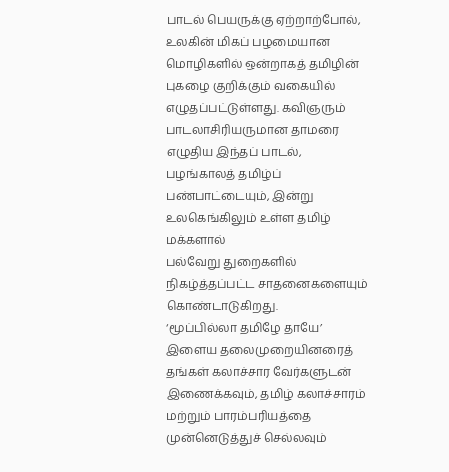பாடல் பெயருக்கு ஏற்றாற்போல், உலகின் மிகப் பழமையான மொழிகளில் ஒன்றாகத் தமிழின் புகழை குறிக்கும் வகையில்
எழுதப்பட்டுள்ளது. கவிஞரும் பாடலாசிரியருமான தாமரை எழுதிய இந்தப் பாடல், பழங்காலத் தமிழ்ப் பண்பாட்டையும், இன்று உலகெங்கிலும் உள்ள தமிழ் மக்களால்
பல்வேறு துறைகளில் நிகழ்த்தப்பட்ட சாதனைகளையும் கொண்டாடுகிறது.
‘மூப்பில்லா தமிழே தாயே’ இளைய தலைமுறையினரைத் தங்கள் கலாச்சார வேர்களுடன் இணைக்கவும், தமிழ் கலாச்சாரம் மற்றும் பாரம்பரியத்தை
முன்னெடுத்துச் செல்லவும்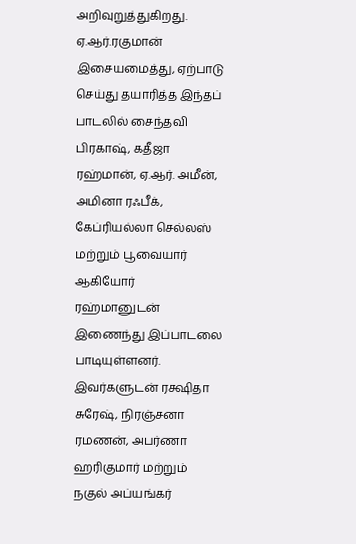அறிவுறுத்துகிறது.
ஏ.ஆர்.ரகுமான் இசையமைத்து, ஏற்பாடு செய்து தயாரித்த இந்தப் பாடலில் சைந்தவி பிரகாஷ், கதீஜா ரஹ்மான், ஏ.ஆர். அமீன், அமினா ரஃபீக், கேப்ரியல்லா செல்லஸ்
மற்றும் பூவையார் ஆகியோர் ரஹ்மானுடன் இணைந்து இப்பாடலை பாடியுள்ளனர். இவர்களுடன் ரக்ஷிதா சுரேஷ், நிரஞ்சனா ரமணன், அபர்ணா ஹரிகுமார் மற்றும் நகுல் அப்யங்கர்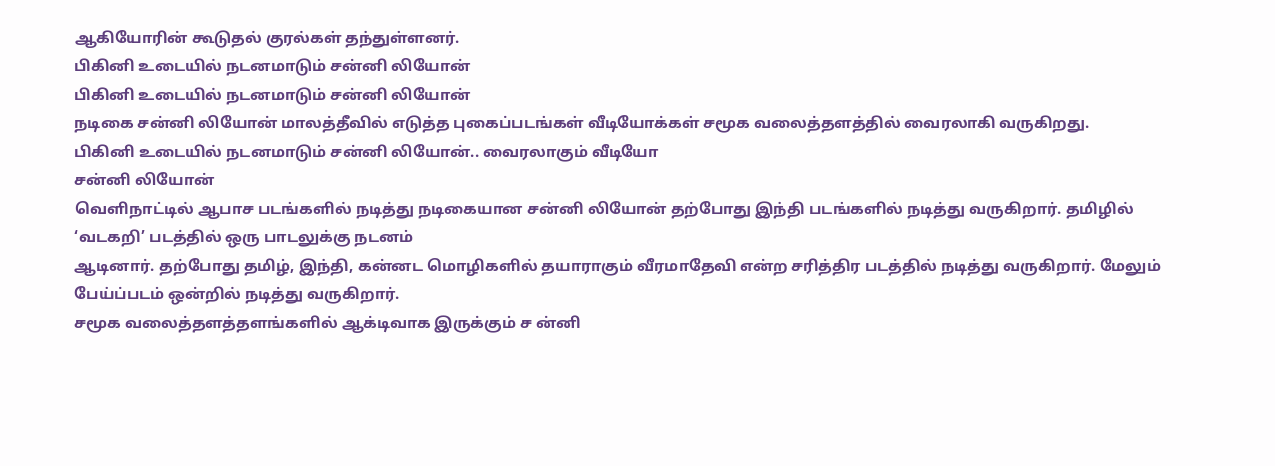ஆகியோரின் கூடுதல் குரல்கள் தந்துள்ளனர்.
பிகினி உடையில் நடனமாடும் சன்னி லியோன்
பிகினி உடையில் நடனமாடும் சன்னி லியோன்
நடிகை சன்னி லியோன் மாலத்தீவில் எடுத்த புகைப்படங்கள் வீடியோக்கள் சமூக வலைத்தளத்தில் வைரலாகி வருகிறது.
பிகினி உடையில் நடனமாடும் சன்னி லியோன்.. வைரலாகும் வீடியோ
சன்னி லியோன்
வெளிநாட்டில் ஆபாச படங்களில் நடித்து நடிகையான சன்னி லியோன் தற்போது இந்தி படங்களில் நடித்து வருகிறார். தமிழில் ‘வடகறி’ படத்தில் ஒரு பாடலுக்கு நடனம்
ஆடினார். தற்போது தமிழ், இந்தி, கன்னட மொழிகளில் தயாராகும் வீரமாதேவி என்ற சரித்திர படத்தில் நடித்து வருகிறார். மேலும் பேய்ப்படம் ஒன்றில் நடித்து வருகிறார்.
சமூக வலைத்தளத்தளங்களில் ஆக்டிவாக இருக்கும் ச ன்னி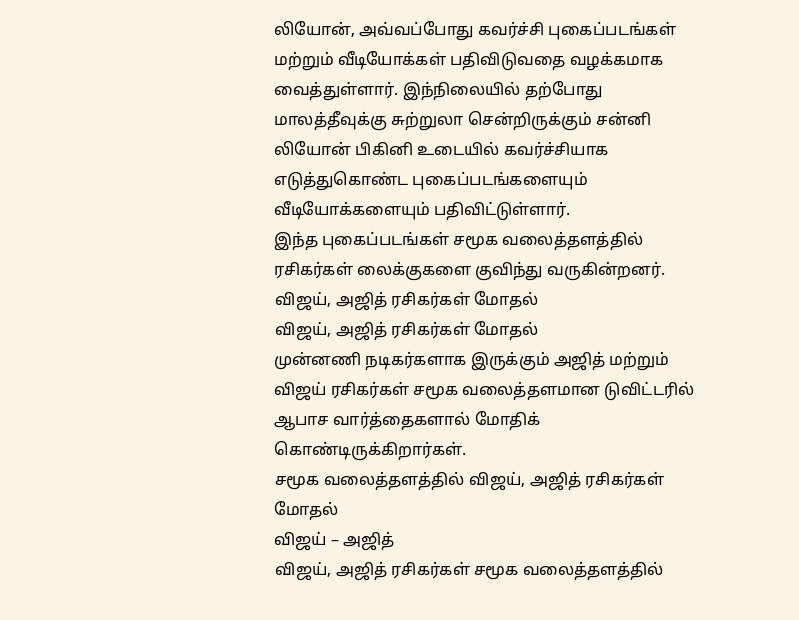லியோன், அவ்வப்போது கவர்ச்சி புகைப்படங்கள் மற்றும் வீடியோக்கள் பதிவிடுவதை வழக்கமாக
வைத்துள்ளார். இந்நிலையில் தற்போது மாலத்தீவுக்கு சுற்றுலா சென்றிருக்கும் சன்னி லியோன் பிகினி உடையில் கவர்ச்சியாக எடுத்துகொண்ட புகைப்படங்களையும்
வீடியோக்களையும் பதிவிட்டுள்ளார்.
இந்த புகைப்படங்கள் சமூக வலைத்தளத்தில் ரசிகர்கள் லைக்குகளை குவிந்து வருகின்றனர்.
விஜய், அஜித் ரசிகர்கள் மோதல்
விஜய், அஜித் ரசிகர்கள் மோதல்
முன்னணி நடிகர்களாக இருக்கும் அஜித் மற்றும் விஜய் ரசிகர்கள் சமூக வலைத்தளமான டுவிட்டரில் ஆபாச வார்த்தைகளால் மோதிக் கொண்டிருக்கிறார்கள்.
சமூக வலைத்தளத்தில் விஜய், அஜித் ரசிகர்கள் மோதல்
விஜய் – அஜித்
விஜய், அஜித் ரசிகர்கள் சமூக வலைத்தளத்தில்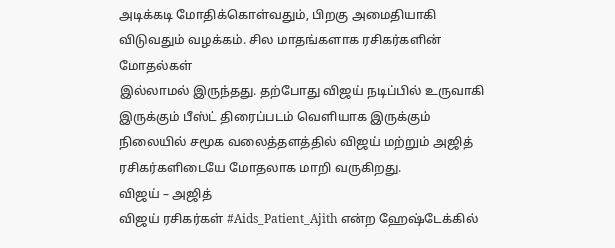அடிக்கடி மோதிக்கொள்வதும், பிறகு அமைதியாகி விடுவதும் வழக்கம். சில மாதங்களாக ரசிகர்களின் மோதல்கள்
இல்லாமல் இருந்தது. தற்போது விஜய் நடிப்பில் உருவாகி இருக்கும் பீஸ்ட் திரைப்படம் வெளியாக இருக்கும் நிலையில் சமூக வலைத்தளத்தில் விஜய் மற்றும் அஜித் ரசிகர்களிடையே மோதலாக மாறி வருகிறது.
விஜய் – அஜித்
விஜய் ரசிகர்கள் #Aids_Patient_Ajith என்ற ஹேஷ்டேக்கில்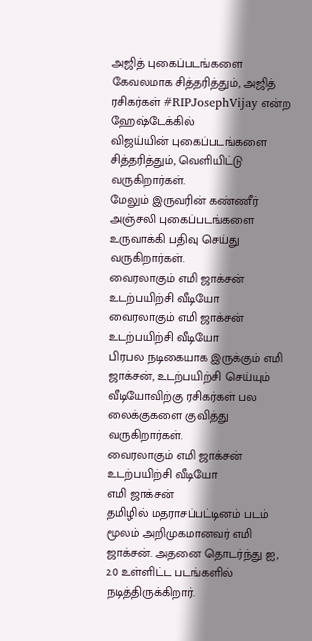அஜித் புகைப்படங்களை கேவலமாக சித்தரித்தும், அஜித் ரசிகர்கள் #RIPJosephVijay என்ற ஹேஷ்டேக்கில்
விஜய்யின் புகைப்படங்களை சித்தரித்தும், வெளியிட்டு வருகிறார்கள்.
மேலும் இருவரின் கண்ணீர் அஞ்சலி புகைப்படங்களை உருவாக்கி பதிவு செய்து வருகிறார்கள்.
வைரலாகும் எமி ஜாக்சன் உடற்பயிற்சி வீடியோ
வைரலாகும் எமி ஜாக்சன் உடற்பயிற்சி வீடியோ
பிரபல நடிகையாக இருக்கும் எமி ஜாக்சன், உடற்பயிற்சி செய்யும் வீடியோவிற்கு ரசிகர்கள் பல லைக்குகளை குவித்து வருகிறார்கள்.
வைரலாகும் எமி ஜாக்சன் உடற்பயிற்சி வீடியோ
எமி ஜாக்சன்
தமிழில் மதராசப்பட்டினம் படம் மூலம் அறிமுகமானவர் எமி ஜாக்சன். அதனை தொடர்ந்து ஐ, 2.0 உள்ளிட்ட படங்களில் நடித்திருக்கிறார்.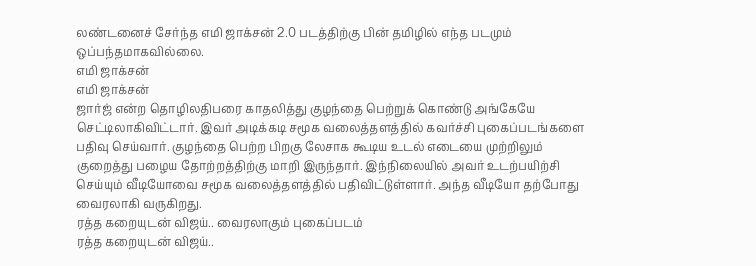லண்டனைச் சேர்ந்த எமி ஜாக்சன் 2.0 படத்திற்கு பின் தமிழில் எந்த படமும் ஒப்பந்தமாகவில்லை.
எமி ஜாக்சன்
எமி ஜாக்சன்
ஜார்ஜ் என்ற தொழிலதிபரை காதலித்து குழந்தை பெற்றுக் கொண்டு அங்கேயே செட்டிலாகிவிட்டார். இவர் அடிக்கடி சமூக வலைத்தளத்தில் கவர்ச்சி புகைப்படங்களை பதிவு செய்வார். குழந்தை பெற்ற பிறகு லேசாக கூடிய உடல் எடையை முற்றிலும் குறைத்து பழைய தோற்றத்திற்கு மாறி இருந்தார். இந்நிலையில் அவர் உடற்பயிற்சி
செய்யும் வீடியோவை சமூக வலைத்தளத்தில் பதிவிட்டுள்ளார். அந்த வீடியோ தற்போது வைரலாகி வருகிறது.
ரத்த கறையுடன் விஜய்.. வைரலாகும் புகைப்படம்
ரத்த கறையுடன் விஜய்..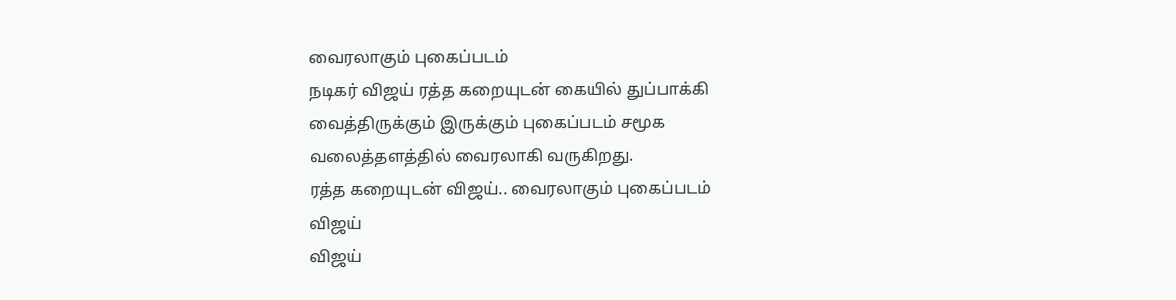வைரலாகும் புகைப்படம்
நடிகர் விஜய் ரத்த கறையுடன் கையில் துப்பாக்கி வைத்திருக்கும் இருக்கும் புகைப்படம் சமூக வலைத்தளத்தில் வைரலாகி வருகிறது.
ரத்த கறையுடன் விஜய்.. வைரலாகும் புகைப்படம்
விஜய்
விஜய்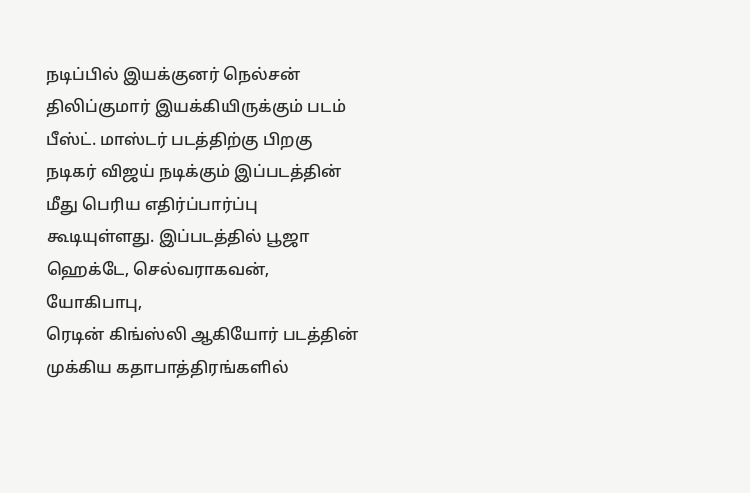நடிப்பில் இயக்குனர் நெல்சன் திலிப்குமார் இயக்கியிருக்கும் படம் பீஸ்ட். மாஸ்டர் படத்திற்கு பிறகு நடிகர் விஜய் நடிக்கும் இப்படத்தின் மீது பெரிய எதிர்ப்பார்ப்பு கூடியுள்ளது. இப்படத்தில் பூஜா ஹெக்டே, செல்வராகவன், யோகிபாபு,
ரெடின் கிங்ஸ்லி ஆகியோர் படத்தின் முக்கிய கதாபாத்திரங்களில்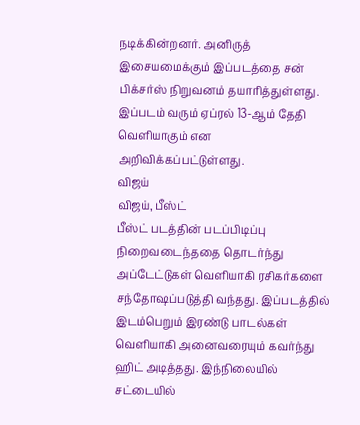நடிக்கின்றனர். அனிருத் இசையமைக்கும் இப்படத்தை சன் பிக்சர்ஸ் நிறுவனம் தயாரித்துள்ளது. இப்படம் வரும் ஏப்ரல் 13-ஆம் தேதி வெளியாகும் என அறிவிக்கப்பட்டுள்ளது.
விஜய்
விஜய், பீஸ்ட்
பீஸ்ட் படத்தின் படப்பிடிப்பு நிறைவடைந்ததை தொடர்ந்து அப்டேட்டுகள் வெளியாகி ரசிகர்களை சந்தோஷப்படுத்தி வந்தது. இப்படத்தில் இடம்பெறும் இரண்டு பாடல்கள் வெளியாகி அனைவரையும் கவர்ந்து ஹிட் அடித்தது. இந்நிலையில் சட்டையில்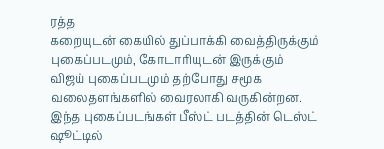ரத்த
கறையுடன் கையில் துப்பாக்கி வைத்திருக்கும் புகைப்படமும், கோடாரியுடன் இருக்கும் விஜய் புகைப்படமும் தற்போது சமூக வலைதளங்களில் வைரலாகி வருகின்றன.
இந்த புகைப்படங்கள் பீஸ்ட் படத்தின் டெஸ்ட் ஷூட்டில்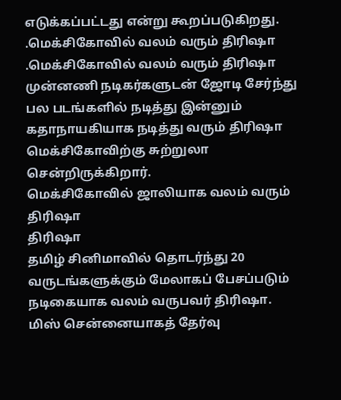எடுக்கப்பட்டது என்று கூறப்படுகிறது.
.மெக்சிகோவில் வலம் வரும் திரிஷா
.மெக்சிகோவில் வலம் வரும் திரிஷா
முன்னணி நடிகர்களுடன் ஜோடி சேர்ந்து பல படங்களில் நடித்து இன்னும் கதாநாயகியாக நடித்து வரும் திரிஷா மெக்சிகோவிற்கு சுற்றுலா சென்றிருக்கிறார்.
மெக்சிகோவில் ஜாலியாக வலம் வரும் திரிஷா
திரிஷா
தமிழ் சினிமாவில் தொடர்ந்து 20 வருடங்களுக்கும் மேலாகப் பேசப்படும் நடிகையாக வலம் வருபவர் திரிஷா. மிஸ் சென்னையாகத் தேர்வு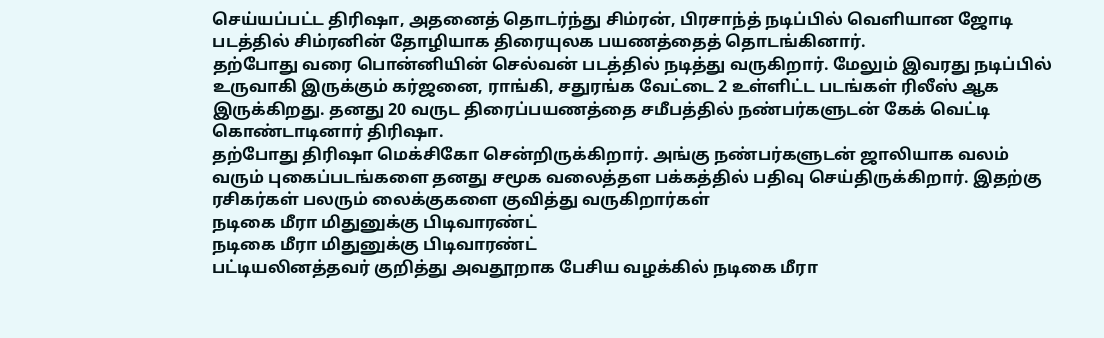செய்யப்பட்ட திரிஷா, அதனைத் தொடர்ந்து சிம்ரன், பிரசாந்த் நடிப்பில் வெளியான ஜோடி படத்தில் சிம்ரனின் தோழியாக திரையுலக பயணத்தைத் தொடங்கினார்.
தற்போது வரை பொன்னியின் செல்வன் படத்தில் நடித்து வருகிறார். மேலும் இவரது நடிப்பில் உருவாகி இருக்கும் கர்ஜனை, ராங்கி, சதுரங்க வேட்டை 2 உள்ளிட்ட படங்கள் ரிலீஸ் ஆக இருக்கிறது. தனது 20 வருட திரைப்பயணத்தை சமீபத்தில் நண்பர்களுடன் கேக் வெட்டி கொண்டாடினார் திரிஷா.
தற்போது திரிஷா மெக்சிகோ சென்றிருக்கிறார். அங்கு நண்பர்களுடன் ஜாலியாக வலம் வரும் புகைப்படங்களை தனது சமூக வலைத்தள பக்கத்தில் பதிவு செய்திருக்கிறார். இதற்கு ரசிகர்கள் பலரும் லைக்குகளை குவித்து வருகிறார்கள்
நடிகை மீரா மிதுனுக்கு பிடிவாரண்ட்
நடிகை மீரா மிதுனுக்கு பிடிவாரண்ட்
பட்டியலினத்தவர் குறித்து அவதூறாக பேசிய வழக்கில் நடிகை மீரா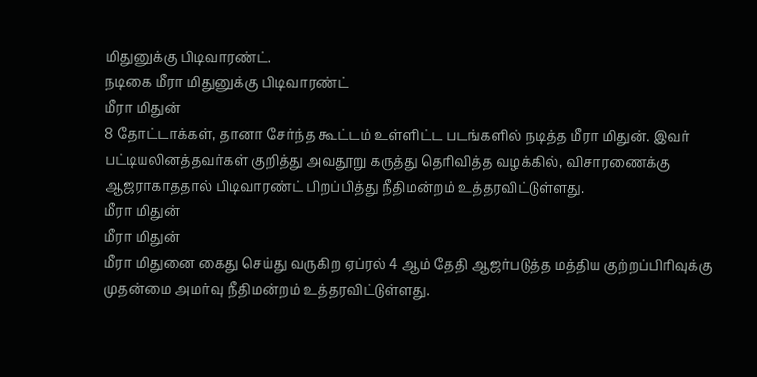மிதுனுக்கு பிடிவாரண்ட்.
நடிகை மீரா மிதுனுக்கு பிடிவாரண்ட்
மீரா மிதுன்
8 தோட்டாக்கள், தானா சேர்ந்த கூட்டம் உள்ளிட்ட படங்களில் நடித்த மீரா மிதுன். இவர் பட்டியலினத்தவர்கள் குறித்து அவதூறு கருத்து தெரிவித்த வழக்கில், விசாரணைக்கு ஆஜராகாததால் பிடிவாரண்ட் பிறப்பித்து நீதிமன்றம் உத்தரவிட்டுள்ளது.
மீரா மிதுன்
மீரா மிதுன்
மீரா மிதுனை கைது செய்து வருகிற ஏப்ரல் 4 ஆம் தேதி ஆஜர்படுத்த மத்திய குற்றப்பிரிவுக்கு முதன்மை அமர்வு நீதிமன்றம் உத்தரவிட்டுள்ளது.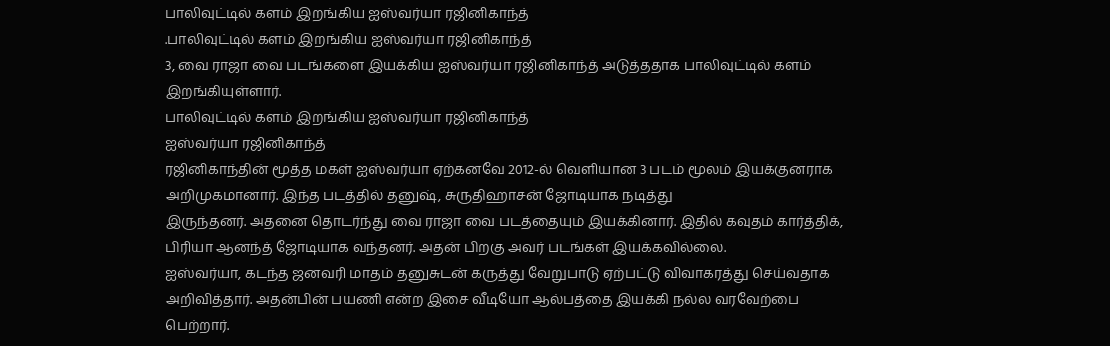பாலிவுட்டில் களம் இறங்கிய ஐஸ்வர்யா ரஜினிகாந்த்
.பாலிவுட்டில் களம் இறங்கிய ஐஸ்வர்யா ரஜினிகாந்த்
3, வை ராஜா வை படங்களை இயக்கிய ஐஸ்வர்யா ரஜினிகாந்த் அடுத்ததாக பாலிவுட்டில் களம் இறங்கியுள்ளார்.
பாலிவுட்டில் களம் இறங்கிய ஐஸ்வர்யா ரஜினிகாந்த்
ஐஸ்வர்யா ரஜினிகாந்த்
ரஜினிகாந்தின் மூத்த மகள் ஐஸ்வர்யா ஏற்கனவே 2012-ல் வெளியான 3 படம் மூலம் இயக்குனராக அறிமுகமானார். இந்த படத்தில் தனுஷ், சுருதிஹாசன் ஜோடியாக நடித்து
இருந்தனர். அதனை தொடர்ந்து வை ராஜா வை படத்தையும் இயக்கினார். இதில் கவுதம் கார்த்திக், பிரியா ஆனந்த் ஜோடியாக வந்தனர். அதன் பிறகு அவர் படங்கள் இயக்கவில்லை.
ஐஸ்வர்யா, கடந்த ஜனவரி மாதம் தனுசுடன் கருத்து வேறுபாடு ஏற்பட்டு விவாகரத்து செய்வதாக அறிவித்தார். அதன்பின் பயணி என்ற இசை வீடியோ ஆல்பத்தை இயக்கி நல்ல வரவேற்பை பெற்றார்.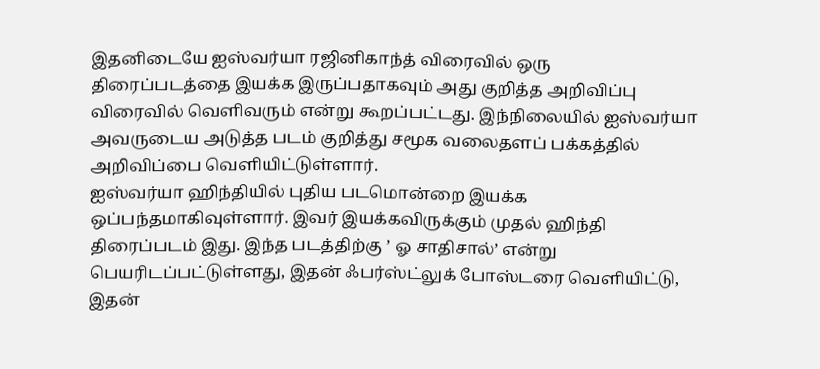இதனிடையே ஐஸ்வர்யா ரஜினிகாந்த் விரைவில் ஒரு
திரைப்படத்தை இயக்க இருப்பதாகவும் அது குறித்த அறிவிப்பு விரைவில் வெளிவரும் என்று கூறப்பட்டது. இந்நிலையில் ஐஸ்வர்யா அவருடைய அடுத்த படம் குறித்து சமூக வலைதளப் பக்கத்தில் அறிவிப்பை வெளியிட்டுள்ளார்.
ஐஸ்வர்யா ஹிந்தியில் புதிய படமொன்றை இயக்க ஒப்பந்தமாகிவுள்ளார். இவர் இயக்கவிருக்கும் முதல் ஹிந்தி திரைப்படம் இது. இந்த படத்திற்கு ’ ஓ சாதிசால்’ என்று
பெயரிடப்பட்டுள்ளது, இதன் ஃபர்ஸ்ட்லுக் போஸ்டரை வெளியிட்டு, இதன்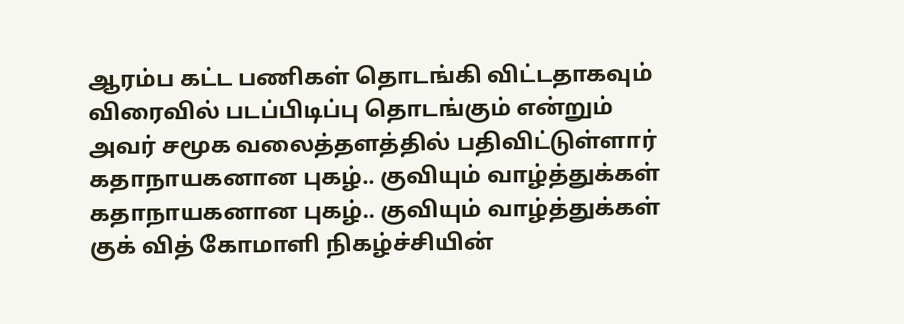ஆரம்ப கட்ட பணிகள் தொடங்கி விட்டதாகவும் விரைவில் படப்பிடிப்பு தொடங்கும் என்றும் அவர் சமூக வலைத்தளத்தில் பதிவிட்டுள்ளார்
கதாநாயகனான புகழ்.. குவியும் வாழ்த்துக்கள்
கதாநாயகனான புகழ்.. குவியும் வாழ்த்துக்கள்
குக் வித் கோமாளி நிகழ்ச்சியின்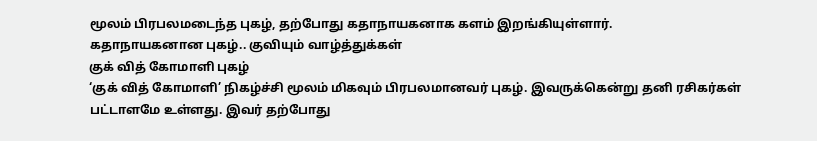மூலம் பிரபலமடைந்த புகழ், தற்போது கதாநாயகனாக களம் இறங்கியுள்ளார்.
கதாநாயகனான புகழ்.. குவியும் வாழ்த்துக்கள்
குக் வித் கோமாளி புகழ்
‘குக் வித் கோமாளி’ நிகழ்ச்சி மூலம் மிகவும் பிரபலமானவர் புகழ். இவருக்கென்று தனி ரசிகர்கள் பட்டாளமே உள்ளது. இவர் தற்போது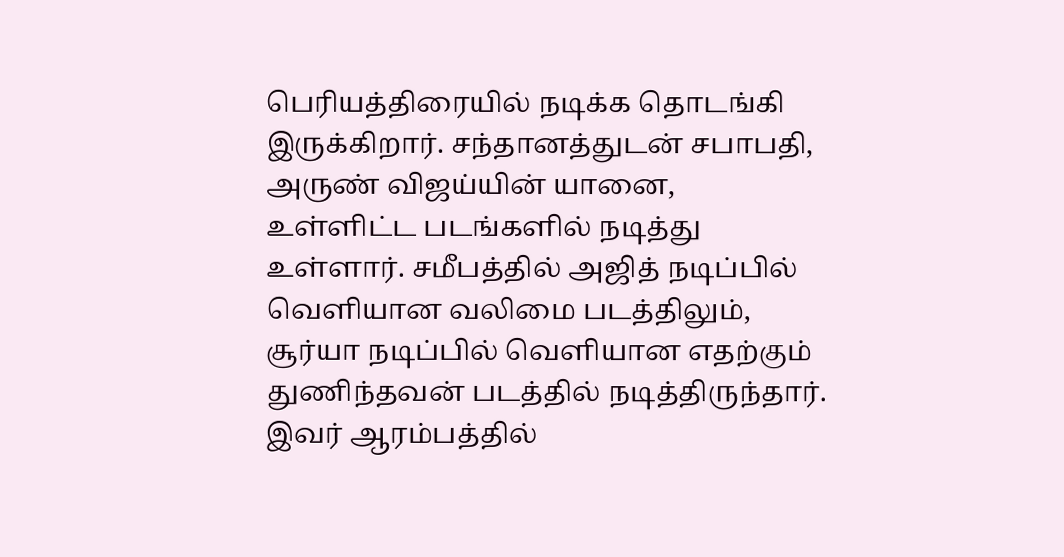பெரியத்திரையில் நடிக்க தொடங்கி
இருக்கிறார். சந்தானத்துடன் சபாபதி, அருண் விஜய்யின் யானை, உள்ளிட்ட படங்களில் நடித்து உள்ளார். சமீபத்தில் அஜித் நடிப்பில் வெளியான வலிமை படத்திலும், சூர்யா நடிப்பில் வெளியான எதற்கும் துணிந்தவன் படத்தில் நடித்திருந்தார்.
இவர் ஆரம்பத்தில்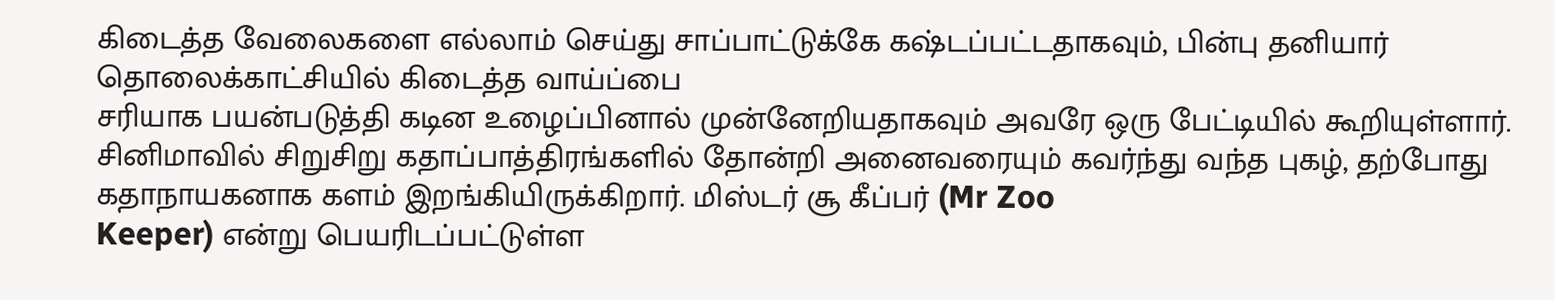கிடைத்த வேலைகளை எல்லாம் செய்து சாப்பாட்டுக்கே கஷ்டப்பட்டதாகவும், பின்பு தனியார் தொலைக்காட்சியில் கிடைத்த வாய்ப்பை
சரியாக பயன்படுத்தி கடின உழைப்பினால் முன்னேறியதாகவும் அவரே ஒரு பேட்டியில் கூறியுள்ளார்.
சினிமாவில் சிறுசிறு கதாப்பாத்திரங்களில் தோன்றி அனைவரையும் கவர்ந்து வந்த புகழ், தற்போது கதாநாயகனாக களம் இறங்கியிருக்கிறார். மிஸ்டர் சூ கீப்பர் (Mr Zoo
Keeper) என்று பெயரிடப்பட்டுள்ள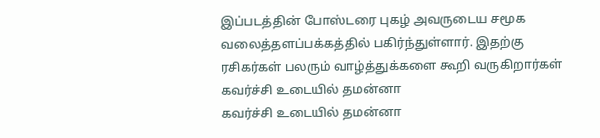இப்படத்தின் போஸ்டரை புகழ் அவருடைய சமூக வலைத்தளப்பக்கத்தில் பகிர்ந்துள்ளார். இதற்கு ரசிகர்கள் பலரும் வாழ்த்துக்களை கூறி வருகிறார்கள்
கவர்ச்சி உடையில் தமன்னா
கவர்ச்சி உடையில் தமன்னா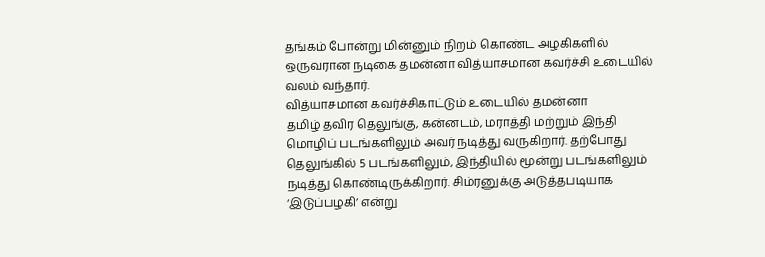தங்கம் போன்று மின்னும் நிறம் கொண்ட அழகிகளில் ஒருவரான நடிகை தமன்னா வித்யாசமான கவர்ச்சி உடையில் வலம் வந்தார்.
வித்யாசமான கவர்ச்சிகாட்டும் உடையில் தமன்னா
தமிழ் தவிர தெலுங்கு, கன்னடம், மராத்தி மற்றும் இந்தி மொழிப் படங்களிலும் அவர் நடித்து வருகிறார். தற்போது தெலுங்கில் 5 படங்களிலும், இந்தியில் மூன்று படங்களிலும்
நடித்து கொண்டிருக்கிறார். சிம்ரனுக்கு அடுத்தபடியாக ‘இடுப்பழகி’ என்று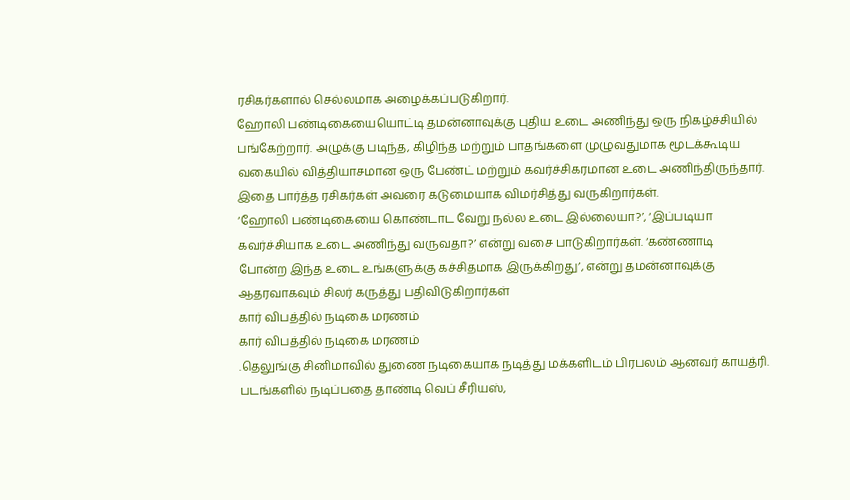ரசிகர்களால் செல்லமாக அழைக்கப்படுகிறார்.
ஹோலி பண்டிகையையொட்டி தமன்னாவுக்கு புதிய உடை அணிந்து ஒரு நிகழ்ச்சியில் பங்கேற்றார். அழுக்கு படிந்த, கிழிந்த மற்றும் பாதங்களை முழுவதுமாக மூடக்கூடிய
வகையில் வித்தியாசமான ஒரு பேண்ட் மற்றும் கவர்ச்சிகரமான உடை அணிந்திருந்தார். இதை பார்த்த ரசிகர்கள் அவரை கடுமையாக விமர்சித்து வருகிறார்கள்.
‘ஹோலி பண்டிகையை கொண்டாட வேறு நல்ல உடை இல்லையா?’, ‘இப்படியா கவர்ச்சியாக உடை அணிந்து வருவதா?’ என்று வசை பாடுகிறார்கள். ‘கண்ணாடி
போன்ற இந்த உடை உங்களுக்கு கச்சிதமாக இருக்கிறது’, என்று தமன்னாவுக்கு ஆதரவாகவும் சிலர் கருத்து பதிவிடுகிறார்கள்
கார் விபத்தில் நடிகை மரணம்
கார் விபத்தில் நடிகை மரணம்
.தெலுங்கு சினிமாவில் துணை நடிகையாக நடித்து மக்களிடம் பிரபலம் ஆனவர் காயத்ரி. படங்களில் நடிப்பதை தாண்டி வெப் சீரியஸ்,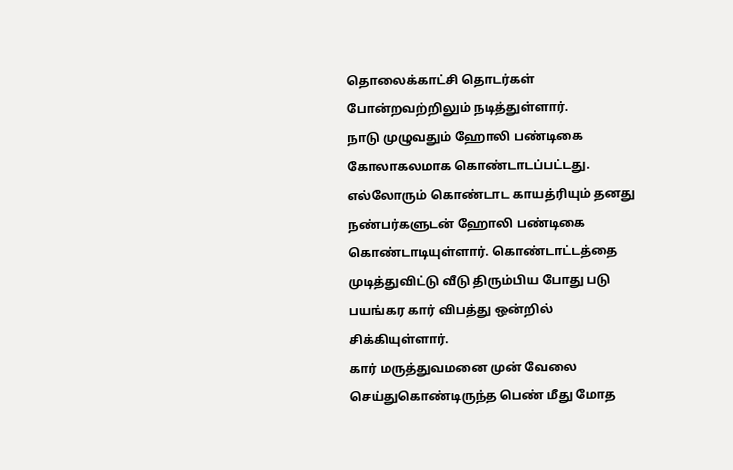தொலைக்காட்சி தொடர்கள் போன்றவற்றிலும் நடித்துள்ளார்.
நாடு முழுவதும் ஹோலி பண்டிகை கோலாகலமாக கொண்டாடப்பட்டது. எல்லோரும் கொண்டாட காயத்ரியும் தனது நண்பர்களுடன் ஹோலி பண்டிகை
கொண்டாடியுள்ளார். கொண்டாட்டத்தை முடித்துவிட்டு வீடு திரும்பிய போது படு பயங்கர கார் விபத்து ஒன்றில் சிக்கியுள்ளார்.
கார் மருத்துவமனை முன் வேலை செய்துகொண்டிருந்த பெண் மீது மோத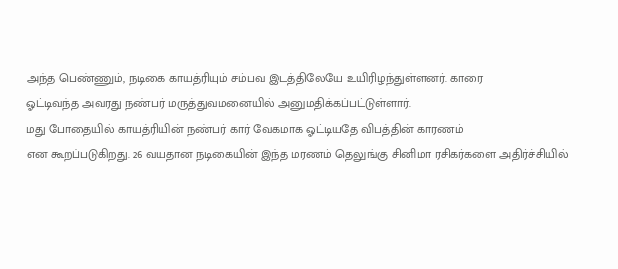அந்த பெண்ணும், நடிகை காயத்ரியும் சம்பவ இடத்திலேயே உயிரிழந்துள்ளனர். காரை
ஓட்டிவந்த அவரது நண்பர் மருத்துவமனையில் அனுமதிக்கப்பட்டுள்ளார்.
மது போதையில் காயத்ரியின் நண்பர் கார் வேகமாக ஓட்டியதே விபத்தின் காரணம்
என கூறப்படுகிறது. 26 வயதான நடிகையின் இந்த மரணம் தெலுங்கு சினிமா ரசிகர்களை அதிர்ச்சியில்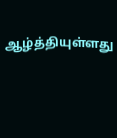ஆழ்த்தியுள்ளது